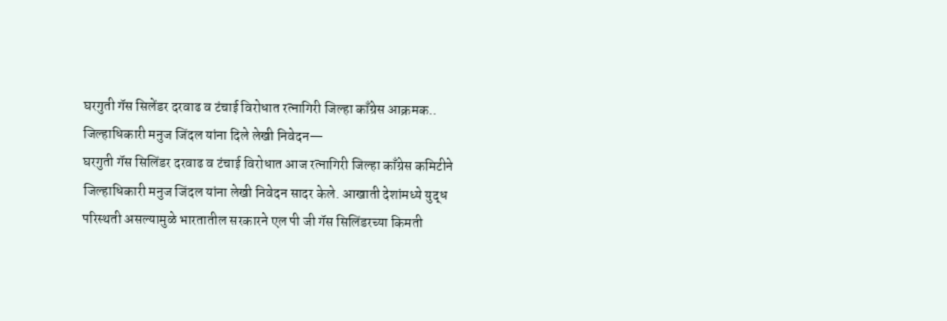घरगुती गॅस सिलेंडर दरवाढ व टंचाई विरोधात रत्नागिरी जिल्हा काँग्रेस आक्रमक.. जिल्हाधिकारी मनुज जिंदल यांना दिले लेखी निवेदन—
घरगुती गॅस सिलिंडर दरवाढ व टंचाई विरोधात आज रत्नागिरी जिल्हा काँग्रेस कमिटीने जिल्हाधिकारी मनुज जिंदल यांना लेखी निवेदन सादर केले. आखाती देशांमध्ये युद्ध परिस्थती असल्यामुळे भारतातील सरकारने एल पी जी गॅस सिलिंडरच्या किमती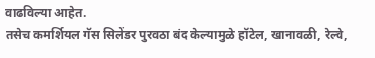वाढविल्या आहेत.
तसेच कमर्शियल गॅस सिलेंडर पुरवठा बंद केल्यामुळे हॉटेल, खानावळी, रेल्वे,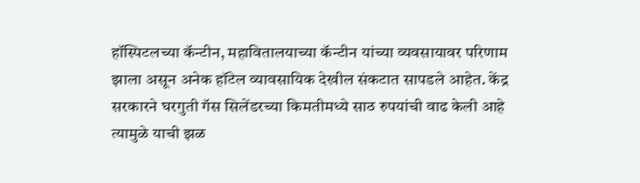हॉस्पिटलच्या कॅन्टीन, महावितालयाच्या कॅन्टीन यांच्या व्यवसायावर परिणाम झाला असून अनेक हॉटेल व्यावसायिक देखील संकटात सापडले आहेत. केंद्र सरकारने घरगुती गॅस सिलेंडरच्या किमतीमध्ये साठ रुपयांची वाढ केली आहे त्यामुळे याची झळ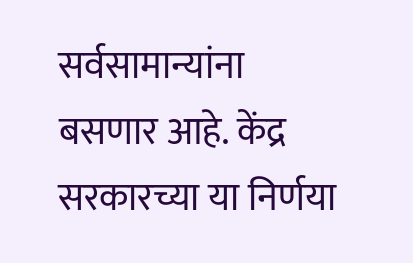सर्वसामान्यांना बसणार आहे. केंद्र सरकारच्या या निर्णया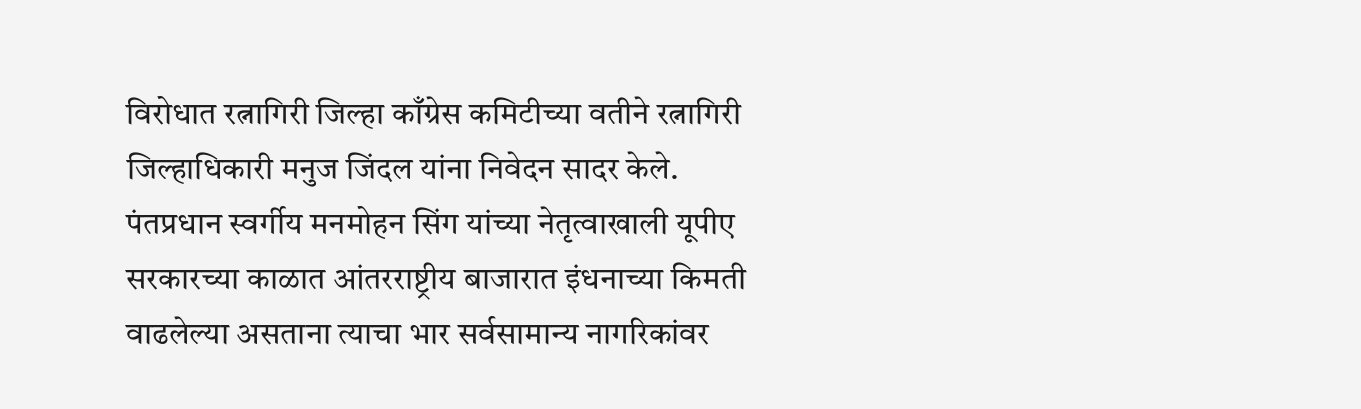विरोधात रत्नागिरी जिल्हा काँग्रेस कमिटीच्या वतीने रत्नागिरी जिल्हाधिकारी मनुज जिंदल यांना निवेदन सादर केले. पंतप्रधान स्वर्गीय मनमोहन सिंग यांच्या नेतृत्वाखाली यूपीए सरकारच्या काळात आंतरराष्ट्रीय बाजारात इंधनाच्या किमती वाढलेल्या असताना त्याचा भार सर्वसामान्य नागरिकांवर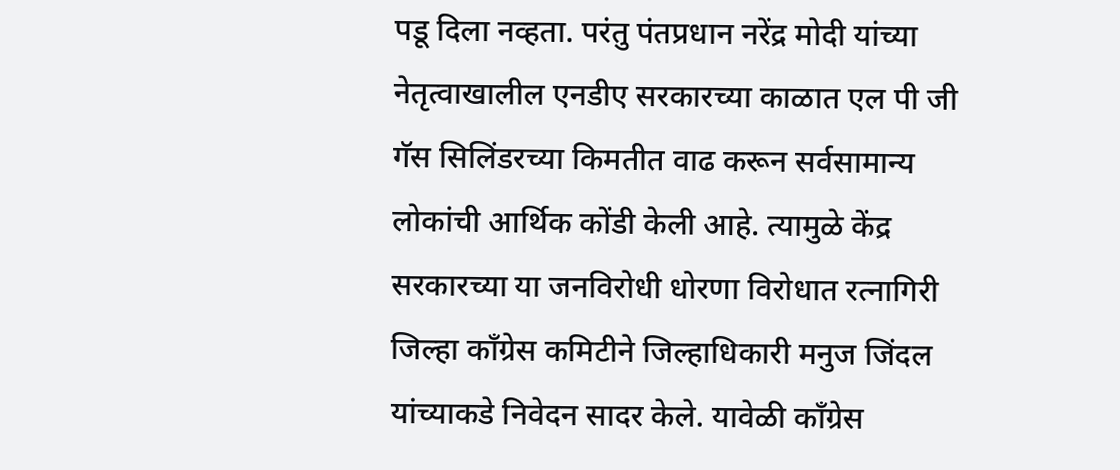पडू दिला नव्हता. परंतु पंतप्रधान नरेंद्र मोदी यांच्या नेतृत्वाखालील एनडीए सरकारच्या काळात एल पी जी गॅस सिलिंडरच्या किमतीत वाढ करून सर्वसामान्य लोकांची आर्थिक कोंडी केली आहे. त्यामुळे केंद्र सरकारच्या या जनविरोधी धोरणा विरोधात रत्नागिरी जिल्हा काँग्रेस कमिटीने जिल्हाधिकारी मनुज जिंदल यांच्याकडे निवेदन सादर केले. यावेळी काँग्रेस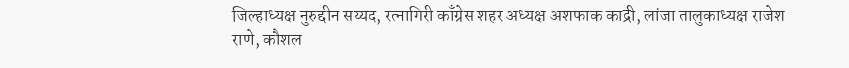जिल्हाध्यक्ष नुरुद्दीन सय्यद, रत्नागिरी काँग्रेस शहर अध्यक्ष अशफाक काद्री, लांजा तालुकाध्यक्ष राजेश राणे, कौशल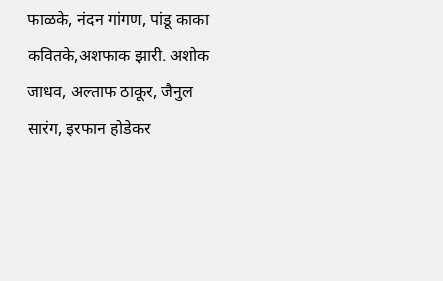फाळके, नंदन गांगण, पांडू काका कवितके,अशफाक झारी. अशोक जाधव, अल्ताफ ठाकूर, जैनुल सारंग, इरफान होडेकर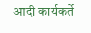आदी कार्यकर्ते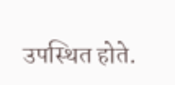उपस्थित होते.